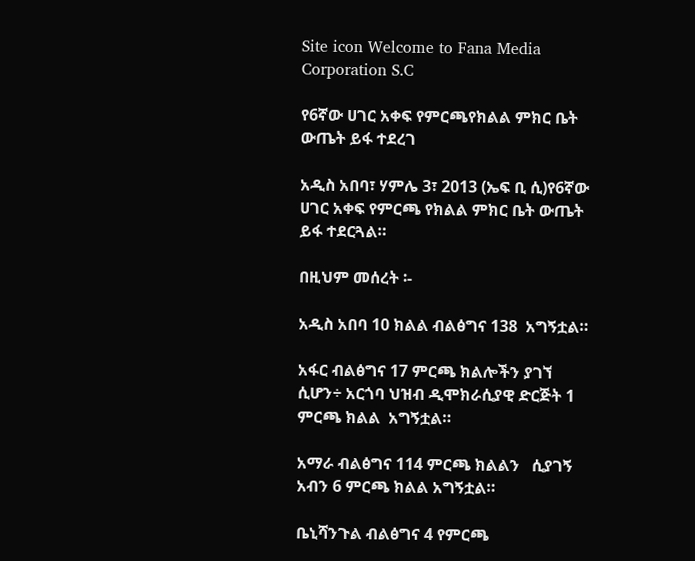Site icon Welcome to Fana Media Corporation S.C

የ6ኛው ሀገር አቀፍ የምርጫየክልል ምክር ቤት ውጤት ይፋ ተደረገ

አዲስ አበባ፣ ሃምሌ 3፣ 2013 (ኤፍ ቢ ሲ)የ6ኛው ሀገር አቀፍ የምርጫ የክልል ምክር ቤት ውጤት ይፋ ተደርጓል።

በዚህም መሰረት ፡-

አዲስ አበባ 10 ክልል ብልፅግና 138  አግኝቷል።

አፋር ብልፅግና 17 ምርጫ ክልሎችን ያገኘ ሲሆን÷ አርጎባ ህዝብ ዲሞክራሲያዊ ድርጅት 1 ምርጫ ክልል  አግኝቷል።

አማራ ብልፅግና 114 ምርጫ ክልልን   ሲያገኝ አብን 6 ምርጫ ክልል አግኝቷል።

ቤኒሻንጉል ብልፅግና 4 የምርጫ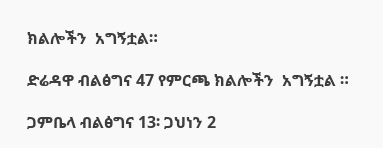ክልሎችን  አግኝቷል።

ድሬዳዋ ብልፅግና 47 የምርጫ ክልሎችን  አግኝቷል ።

ጋምቤላ ብልፅግና 13፡ ጋህነን 2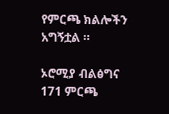የምርጫ ክልሎችን  አግኝቷል ።

ኦሮሚያ ብልፅግና 171 ምርጫ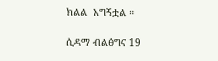ክልል  አግኝቷል ።

ሲዳማ ብልፅግና 19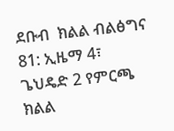ደቡብ  ክልል ብልፅግና 81: ኢዜማ 4፣  ጌህዴድ 2 የምርጫ ክልል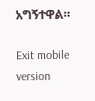አግኝተዋል።

Exit mobile version